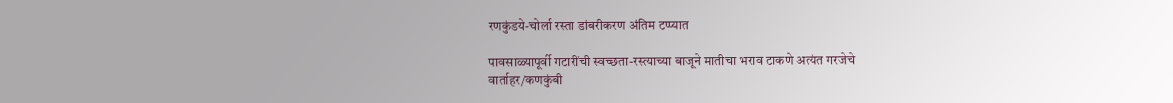रणकुंडये-चोर्ला रस्ता डांबरीकरण अंतिम टप्प्यात

पावसाळ्यापूर्वी गटारींची स्वच्छता-रस्त्याच्या बाजूने मातीचा भराव टाकणे अत्यंत गरजेचे
वार्ताहर/कणकुंबी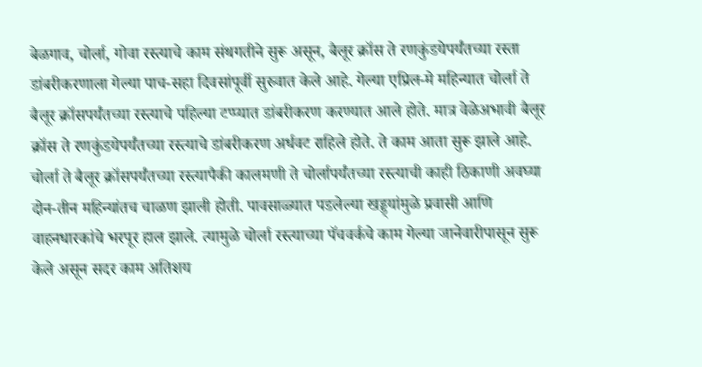बेळगाव, चोर्ला, गोवा रस्त्याचे काम संथगतीने सुरू असून, बैलूर क्रॉस ते रणकुंडयेपर्यंतच्या रस्ता डांबरीकरणाला गेल्या पाच-सहा दिवसांपूर्वी सुरुवात केले आहे. गेल्या एप्रिल-मे महिन्यात चोर्ला ते बैलूर क्रॉसपर्यंतच्या रस्त्याचे पहिल्या टप्प्यात डांबरीकरण करण्यात आले होते. मात्र वेळेअभावी बैलूर क्रॉस ते रणकुंडयेपर्यंतच्या रस्त्याचे डांबरीकरण अर्धवट राहिले होते. ते काम आता सुरू झाले आहे. चोर्ला ते बैलूर क्रॉसपर्यंतच्या रस्त्यापैकी कालमणी ते चोर्लापर्यंतच्या रस्त्याची काही ठिकाणी अवघ्या दोन-तीन महिन्यांतच चाळण झाली होती. पावसाळ्यात पडलेल्या खड्ड्यांमुळे प्रवासी आणि वाहनधारकांचे भरपूर हाल झाले. त्यामुळे चोर्ला रस्त्याच्या पॅचवर्कचे काम गेल्या जानेवारीपासून सुरू केले असून सदर काम अतिशय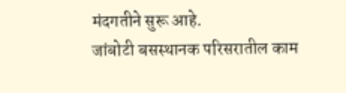मंदगतीने सुरू आहे.
जांबोटी बसस्थानक परिसरातील काम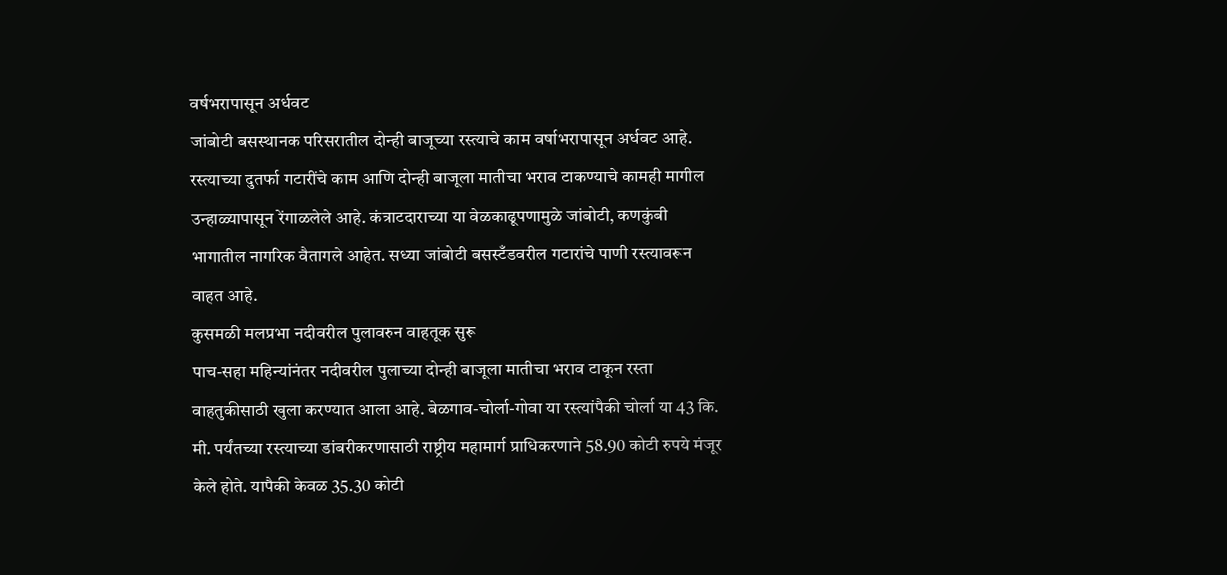वर्षभरापासून अर्धवट
जांबोटी बसस्थानक परिसरातील दोन्ही बाजूच्या रस्त्याचे काम वर्षाभरापासून अर्धवट आहे. रस्त्याच्या दुतर्फा गटारींचे काम आणि दोन्ही बाजूला मातीचा भराव टाकण्याचे कामही मागील उन्हाळ्यापासून रेंगाळलेले आहे. कंत्राटदाराच्या या वेळकाढूपणामुळे जांबोटी, कणकुंबी भागातील नागरिक वैतागले आहेत. सध्या जांबोटी बसस्टँडवरील गटारांचे पाणी रस्त्यावरून वाहत आहे.
कुसमळी मलप्रभा नदीवरील पुलावरुन वाहतूक सुरू
पाच-सहा महिन्यांनंतर नदीवरील पुलाच्या दोन्ही बाजूला मातीचा भराव टाकून रस्ता वाहतुकीसाठी खुला करण्यात आला आहे. बेळगाव-चोर्ला-गोवा या रस्त्यांपैकी चोर्ला या 43 कि. मी. पर्यंतच्या रस्त्याच्या डांबरीकरणासाठी राष्ट्रीय महामार्ग प्राधिकरणाने 58.90 कोटी रुपये मंजूर केले होते. यापैकी केवळ 35.30 कोटी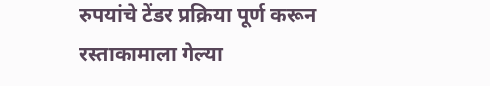रुपयांचे टेंडर प्रक्रिया पूर्ण करून रस्ताकामाला गेल्या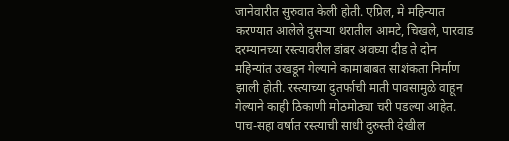जानेवारीत सुरुवात केली होती. एप्रिल, मे महिन्यात करण्यात आलेले दुसऱ्या थरातील आमटे, चिखले, पारवाड दरम्यानच्या रस्त्यावरील डांबर अवघ्या दीड ते दोन महिन्यांत उखडून गेल्याने कामाबाबत साशंकता निर्माण झाली होती. रस्त्याच्या दुतर्फाची माती पावसामुळे वाहून गेल्याने काही ठिकाणी मोठमोठ्या चरी पडल्या आहेत. पाच-सहा वर्षात रस्त्याची साधी दुरुस्ती देखील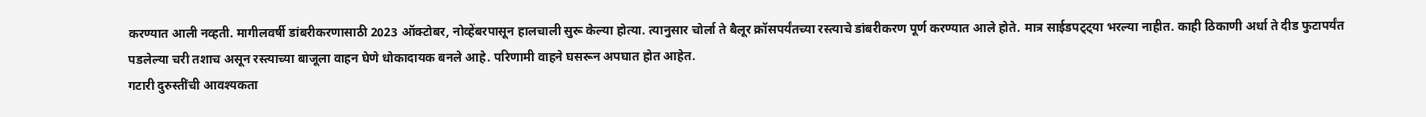करण्यात आली नव्हती. मागीलवर्षी डांबरीकरणासाठी 2023 ऑक्टोबर, नोव्हेंबरपासून हालचाली सुरू केल्या होत्या. त्यानुसार चोर्ला ते बैलूर क्रॉसपर्यंतच्या रस्त्याचे डांबरीकरण पूर्ण करण्यात आले होते. मात्र साईडपट्ट्या भरल्या नाहीत. काही ठिकाणी अर्धा ते दीड फुटापर्यंत पडलेल्या चरी तशाच असून रस्त्याच्या बाजूला वाहन घेणे धोकादायक बनले आहे. परिणामी वाहने घसरून अपघात होत आहेत.
गटारी दुरुस्तींची आवश्यकता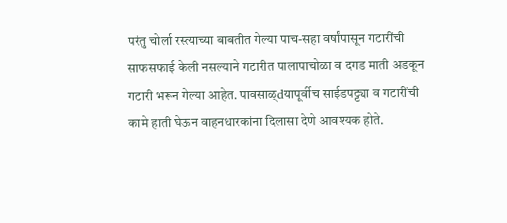परंतु चोर्ला रस्त्याच्या बाबतीत गेल्या पाच-सहा वर्षांपासून गटारींची साफसफाई केली नसल्याने गटारीत पालापाचोळा व दगड माती अडकून गटारी भरून गेल्या आहेत. पावसाळ्dयापूर्वीच साईडपट्ट्या व गटारींची कामे हाती घेऊन वाहनधारकांना दिलासा देणे आवश्यक होते.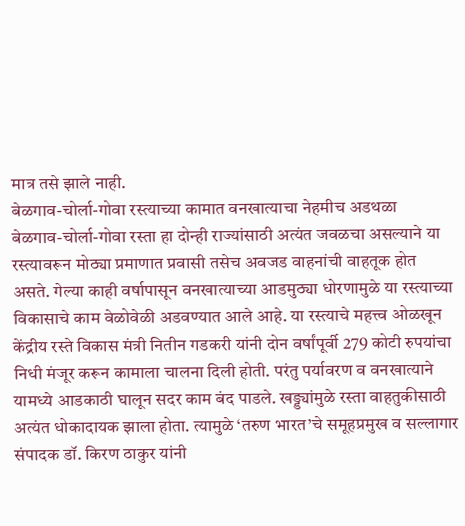मात्र तसे झाले नाही.
बेळगाव-चोर्ला-गोवा रस्त्याच्या कामात वनखात्याचा नेहमीच अडथळा
बेळगाव-चोर्ला-गोवा रस्ता हा दोन्ही राज्यांसाठी अत्यंत जवळचा असल्याने या रस्त्यावरून मोठ्या प्रमाणात प्रवासी तसेच अवजड वाहनांची वाहतूक होत असते. गेल्या काही वर्षापासून वनखात्याच्या आडमुठ्या धोरणामुळे या रस्त्याच्या विकासाचे काम वेळोवेळी अडवण्यात आले आहे. या रस्त्याचे महत्त्व ओळखून केंद्रीय रस्ते विकास मंत्री नितीन गडकरी यांनी दोन वर्षांपूर्वी 279 कोटी रुपयांचा निधी मंजूर करून कामाला चालना दिली होती. परंतु पर्यावरण व वनखात्याने यामध्ये आडकाठी घालून सदर काम बंद पाडले. खड्ड्यांमुळे रस्ता वाहतुकीसाठी अत्यंत धोकादायक झाला होता. त्यामुळे ‘तरुण भारत’चे समूहप्रमुख व सल्लागार संपादक डॉ. किरण ठाकुर यांनी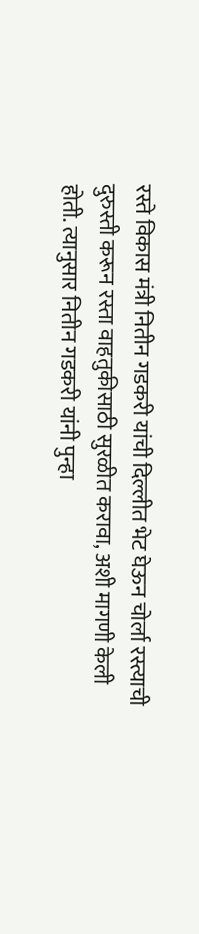रस्ते विकास मंत्री नितीन गडकरी यांची दिल्लीत भेट घेऊन चोर्ला रस्त्याची दुरुस्ती करून रस्ता वाहतुकीसाठी सुरळीत करावा, अशी मागणी केली होती. त्यानुसार नितीन गडकरी यांनी पुन्हा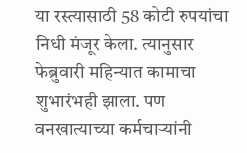या रस्त्यासाठी 58 कोटी रुपयांचा निधी मंजूर केला. त्यानुसार फेब्रुवारी महिन्यात कामाचा शुभारंभही झाला. पण वनखात्याच्या कर्मचाऱ्यांनी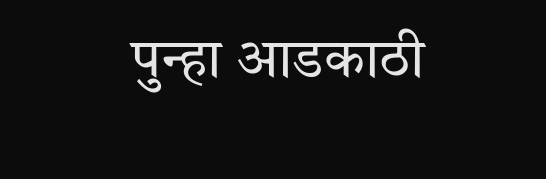पुन्हा आडकाठी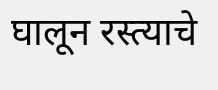घालून रस्त्याचे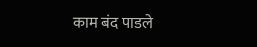काम बंद पाडले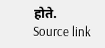होते.
Source link